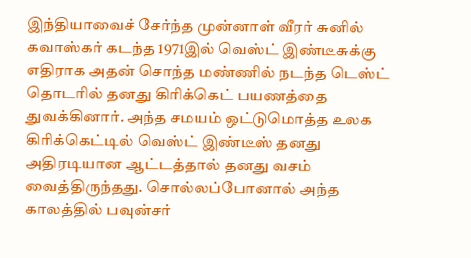இந்தியாவைச் சேர்ந்த முன்னாள் வீரர் சுனில் கவாஸ்கர் கடந்த 1971இல் வெஸ்ட் இண்டீசுக்கு எதிராக அதன் சொந்த மண்ணில் நடந்த டெஸ்ட் தொடரில் தனது கிரிக்கெட் பயணத்தை துவக்கினார். அந்த சமயம் ஒட்டுமொத்த உலக கிரிக்கெட்டில் வெஸ்ட் இண்டீஸ் தனது அதிரடியான ஆட்டத்தால் தனது வசம் வைத்திருந்தது. சொல்லப்போனால் அந்த காலத்தில் பவுன்சர்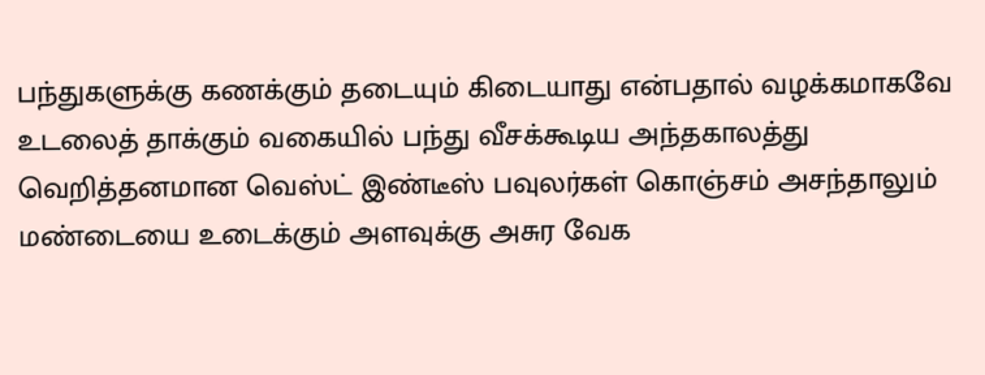பந்துகளுக்கு கணக்கும் தடையும் கிடையாது என்பதால் வழக்கமாகவே உடலைத் தாக்கும் வகையில் பந்து வீசக்கூடிய அந்தகாலத்து வெறித்தனமான வெஸ்ட் இண்டீஸ் பவுலர்கள் கொஞ்சம் அசந்தாலும் மண்டையை உடைக்கும் அளவுக்கு அசுர வேக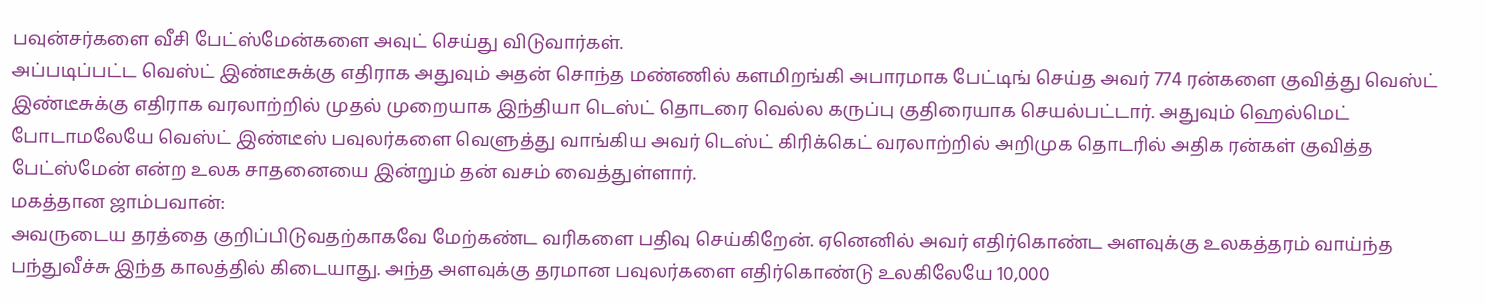பவுன்சர்களை வீசி பேட்ஸ்மேன்களை அவுட் செய்து விடுவார்கள்.
அப்படிப்பட்ட வெஸ்ட் இண்டீசுக்கு எதிராக அதுவும் அதன் சொந்த மண்ணில் களமிறங்கி அபாரமாக பேட்டிங் செய்த அவர் 774 ரன்களை குவித்து வெஸ்ட் இண்டீசுக்கு எதிராக வரலாற்றில் முதல் முறையாக இந்தியா டெஸ்ட் தொடரை வெல்ல கருப்பு குதிரையாக செயல்பட்டார். அதுவும் ஹெல்மெட் போடாமலேயே வெஸ்ட் இண்டீஸ் பவுலர்களை வெளுத்து வாங்கிய அவர் டெஸ்ட் கிரிக்கெட் வரலாற்றில் அறிமுக தொடரில் அதிக ரன்கள் குவித்த பேட்ஸ்மேன் என்ற உலக சாதனையை இன்றும் தன் வசம் வைத்துள்ளார்.
மகத்தான ஜாம்பவான்:
அவருடைய தரத்தை குறிப்பிடுவதற்காகவே மேற்கண்ட வரிகளை பதிவு செய்கிறேன். ஏனெனில் அவர் எதிர்கொண்ட அளவுக்கு உலகத்தரம் வாய்ந்த பந்துவீச்சு இந்த காலத்தில் கிடையாது. அந்த அளவுக்கு தரமான பவுலர்களை எதிர்கொண்டு உலகிலேயே 10,000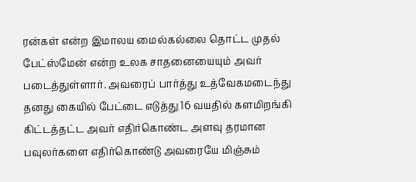ரன்கள் என்ற இமாலய மைல்கல்லை தொட்ட முதல் பேட்ஸ்மேன் என்ற உலக சாதனையையும் அவர் படைத்துள்ளார். அவரைப் பார்த்து உத்வேகமடைந்து தனது கையில் பேட்டை எடுத்து 16 வயதில் களமிறங்கி கிட்டத்தட்ட அவர் எதிர்கொண்ட அளவு தரமான பவுலர்களை எதிர்கொண்டு அவரையே மிஞ்சும்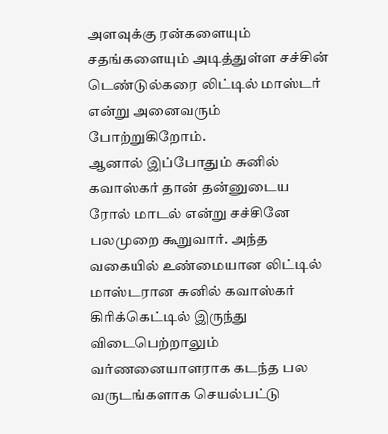அளவுக்கு ரன்களையும் சதங்களையும் அடித்துள்ள சச்சின் டெண்டுல்கரை லிட்டில் மாஸ்டர் என்று அனைவரும் போற்றுகிறோம்.
ஆனால் இப்போதும் சுனில் கவாஸ்கர் தான் தன்னுடைய ரோல் மாடல் என்று சச்சினே பலமுறை கூறுவார். அந்த வகையில் உண்மையான லிட்டில் மாஸ்டரான சுனில் கவாஸ்கர் கிரிக்கெட்டில் இருந்து விடைபெற்றாலும் வர்ணனையாளராக கடந்த பல வருடங்களாக செயல்பட்டு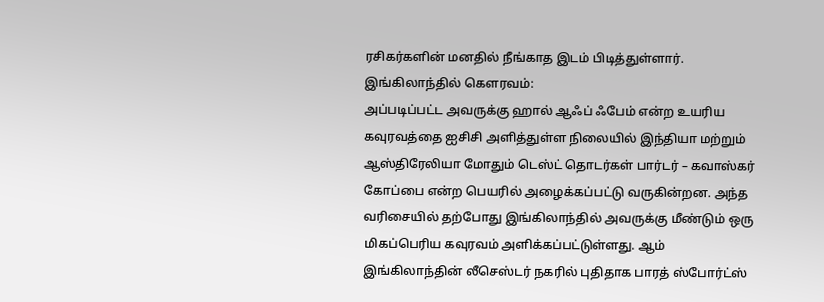ரசிகர்களின் மனதில் நீங்காத இடம் பிடித்துள்ளார்.
இங்கிலாந்தில் கெளரவம்:
அப்படிப்பட்ட அவருக்கு ஹால் ஆஃப் ஃபேம் என்ற உயரிய கவுரவத்தை ஐசிசி அளித்துள்ள நிலையில் இந்தியா மற்றும் ஆஸ்திரேலியா மோதும் டெஸ்ட் தொடர்கள் பார்டர் – கவாஸ்கர் கோப்பை என்ற பெயரில் அழைக்கப்பட்டு வருகின்றன. அந்த வரிசையில் தற்போது இங்கிலாந்தில் அவருக்கு மீண்டும் ஒரு மிகப்பெரிய கவுரவம் அளிக்கப்பட்டுள்ளது. ஆம் இங்கிலாந்தின் லீசெஸ்டர் நகரில் புதிதாக பாரத் ஸ்போர்ட்ஸ்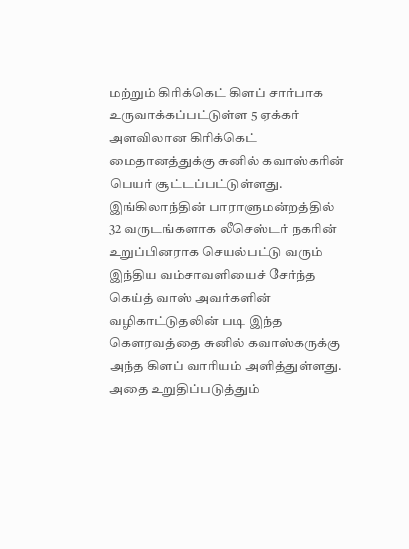மற்றும் கிரிக்கெட் கிளப் சார்பாக உருவாக்கப்பட்டுள்ள 5 ஏக்கர் அளவிலான கிரிக்கெட் மைதானத்துக்கு சுனில் கவாஸ்கரின் பெயர் சூட்டப்பட்டுள்ளது.
இங்கிலாந்தின் பாராளுமன்றத்தில் 32 வருடங்களாக லீசெஸ்டர் நகரின் உறுப்பினராக செயல்பட்டு வரும் இந்திய வம்சாவளியைச் சேர்ந்த கெய்த் வாஸ் அவர்களின் வழிகாட்டுதலின் படி இந்த கௌரவத்தை சுனில் கவாஸ்கருக்கு அந்த கிளப் வாரியம் அளித்துள்ளது. அதை உறுதிப்படுத்தும்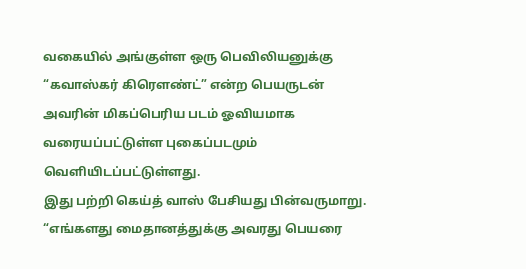வகையில் அங்குள்ள ஒரு பெவிலியனுக்கு “கவாஸ்கர் கிரௌண்ட்” என்ற பெயருடன் அவரின் மிகப்பெரிய படம் ஓவியமாக வரையப்பட்டுள்ள புகைப்படமும் வெளியிடப்பட்டுள்ளது.
இது பற்றி கெய்த் வாஸ் பேசியது பின்வருமாறு. “எங்களது மைதானத்துக்கு அவரது பெயரை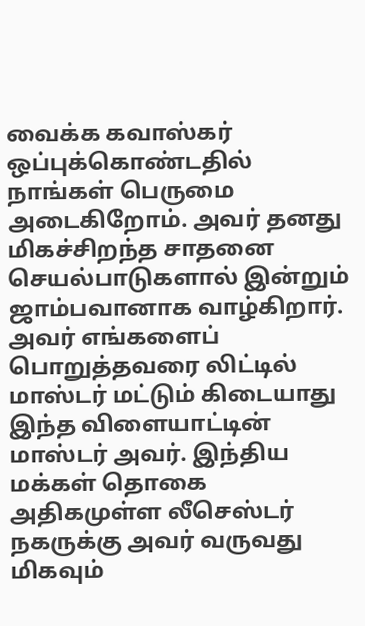வைக்க கவாஸ்கர் ஒப்புக்கொண்டதில் நாங்கள் பெருமை அடைகிறோம். அவர் தனது மிகச்சிறந்த சாதனை செயல்பாடுகளால் இன்றும் ஜாம்பவானாக வாழ்கிறார். அவர் எங்களைப் பொறுத்தவரை லிட்டில் மாஸ்டர் மட்டும் கிடையாது இந்த விளையாட்டின் மாஸ்டர் அவர். இந்திய மக்கள் தொகை அதிகமுள்ள லீசெஸ்டர் நகருக்கு அவர் வருவது மிகவும்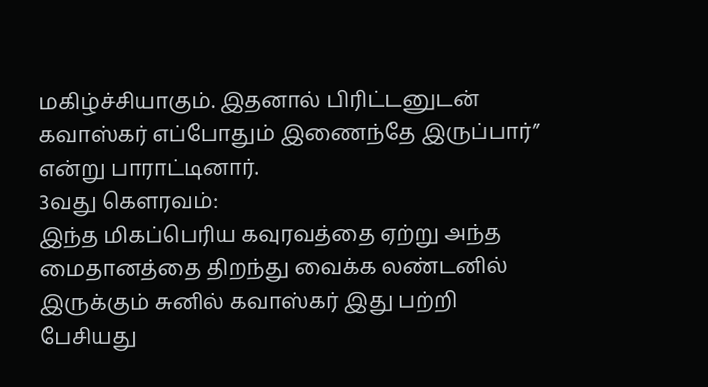மகிழ்ச்சியாகும். இதனால் பிரிட்டனுடன் கவாஸ்கர் எப்போதும் இணைந்தே இருப்பார்” என்று பாராட்டினார்.
3வது கெளரவம்:
இந்த மிகப்பெரிய கவுரவத்தை ஏற்று அந்த மைதானத்தை திறந்து வைக்க லண்டனில் இருக்கும் சுனில் கவாஸ்கர் இது பற்றி பேசியது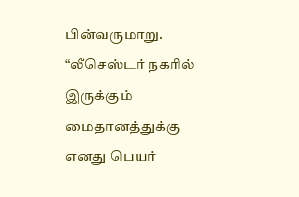பின்வருமாறு. “லீசெஸ்டர் நகரில் இருக்கும் மைதானத்துக்கு எனது பெயர்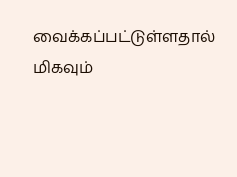வைக்கப்பட்டுள்ளதால் மிகவும்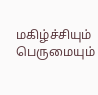மகிழ்ச்சியும் பெருமையும்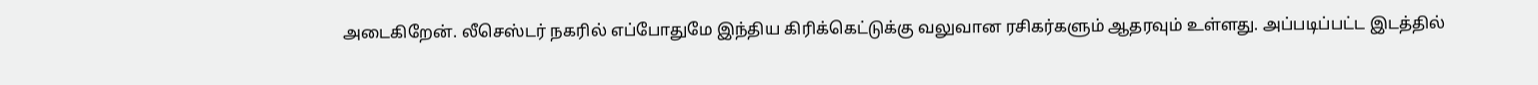அடைகிறேன். லீசெஸ்டர் நகரில் எப்போதுமே இந்திய கிரிக்கெட்டுக்கு வலுவான ரசிகர்களும் ஆதரவும் உள்ளது. அப்படிப்பட்ட இடத்தில்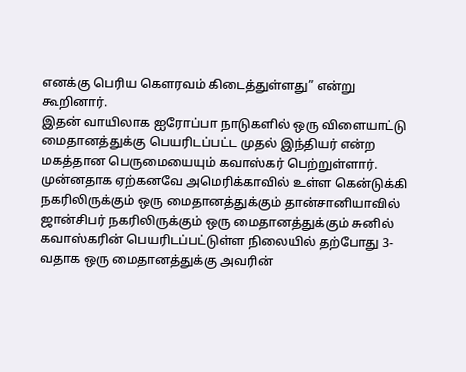எனக்கு பெரிய கௌரவம் கிடைத்துள்ளது” என்று கூறினார்.
இதன் வாயிலாக ஐரோப்பா நாடுகளில் ஒரு விளையாட்டு மைதானத்துக்கு பெயரிடப்பட்ட முதல் இந்தியர் என்ற மகத்தான பெருமையையும் கவாஸ்கர் பெற்றுள்ளார். முன்னதாக ஏற்கனவே அமெரிக்காவில் உள்ள கென்டுக்கி நகரிலிருக்கும் ஒரு மைதானத்துக்கும் தான்சானியாவில் ஜான்சிபர் நகரிலிருக்கும் ஒரு மைதானத்துக்கும் சுனில் கவாஸ்கரின் பெயரிடப்பட்டுள்ள நிலையில் தற்போது 3-வதாக ஒரு மைதானத்துக்கு அவரின்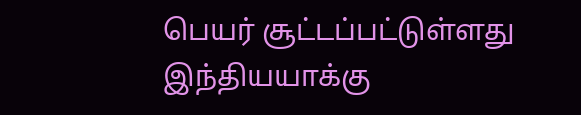பெயர் சூட்டப்பட்டுள்ளது இந்தியயாக்கு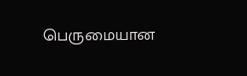பெருமையான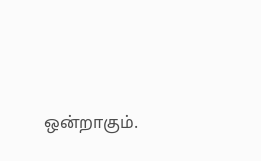ஒன்றாகும்.